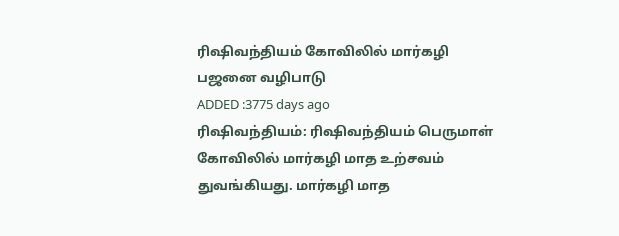ரிஷிவந்தியம் கோவிலில் மார்கழி பஜனை வழிபாடு
ADDED :3775 days ago
ரிஷிவந்தியம்: ரிஷிவந்தியம் பெருமாள் கோவிலில் மார்கழி மாத உற்சவம் துவங்கியது. மார்கழி மாத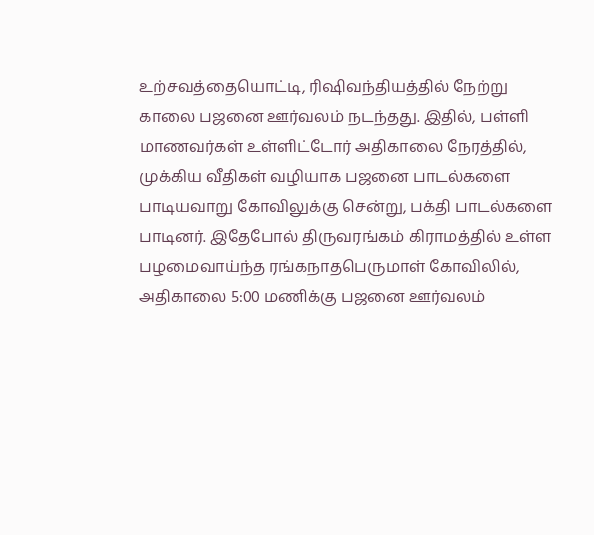உற்சவத்தையொட்டி, ரிஷிவந்தியத்தில் நேற்று காலை பஜனை ஊர்வலம் நடந்தது. இதில், பள்ளி மாணவர்கள் உள்ளிட்டோர் அதிகாலை நேரத்தில், முக்கிய வீதிகள் வழியாக பஜனை பாடல்களை பாடியவாறு கோவிலுக்கு சென்று, பக்தி பாடல்களை பாடினர். இதேபோல் திருவரங்கம் கிராமத்தில் உள்ள பழமைவாய்ந்த ரங்கநாதபெருமாள் கோவிலில், அதிகாலை 5:00 மணிக்கு பஜனை ஊர்வலம்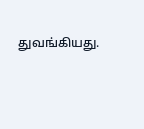துவங்கியது.